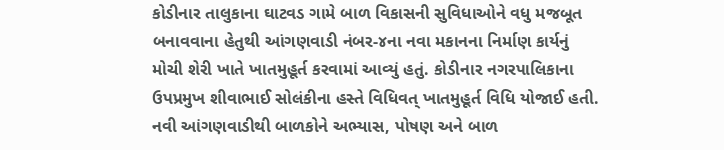કોડીનાર તાલુકાના ઘાટવડ ગામે બાળ વિકાસની સુવિધાઓને વધુ મજબૂત બનાવવાના હેતુથી આંગણવાડી નંબર-૪ના નવા મકાનના નિર્માણ કાર્યનું મોચી શેરી ખાતે ખાતમુહૂર્ત કરવામાં આવ્યું હતું. કોડીનાર નગરપાલિકાના ઉપપ્રમુખ શીવાભાઈ સોલંકીના હસ્તે વિધિવત્ ખાતમુહૂર્ત વિધિ યોજાઈ હતી. નવી આંગણવાડીથી બાળકોને અભ્યાસ, પોષણ અને બાળ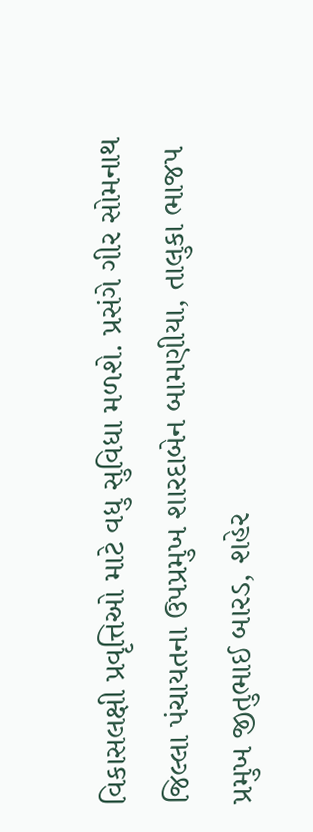વિકાસલક્ષી પ્રવૃત્તિઓ માટે વધુ સુવિધા મળશે. પ્રસંગે ગીર સોમનાથ જિલ્લા પંચાયતના ઉપપ્રમુખ શારદાબેન બામણીયા, તાલુકા ભાજપ પ્રમુખ જીતુભાઈ બારડ, શહેર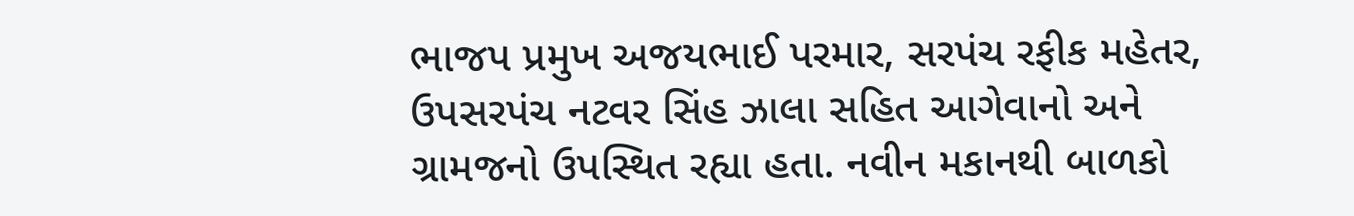ભાજપ પ્રમુખ અજયભાઈ પરમાર, સરપંચ રફીક મહેતર, ઉપસરપંચ નટવર સિંહ ઝાલા સહિત આગેવાનો અને ગ્રામજનો ઉપસ્થિત રહ્યા હતા. નવીન મકાનથી બાળકો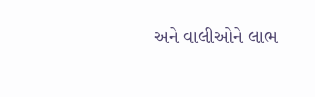અને વાલીઓને લાભ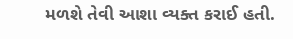મળશે તેવી આશા વ્યક્ત કરાઈ હતી.